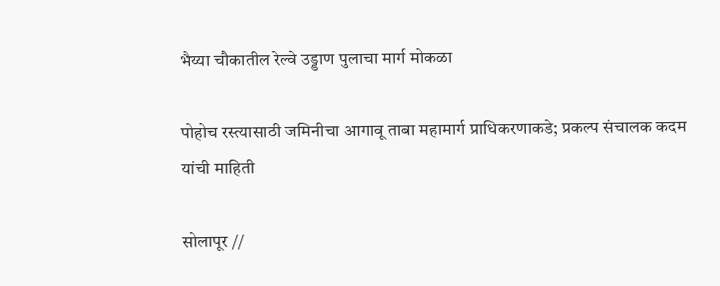भैय्या चौकातील रेल्वे उड्डाण पुलाचा मार्ग मोकळा

पोहोच रस्त्यासाठी जमिनीचा आगावू ताबा महामार्ग प्राधिकरणाकडे; प्रकल्प संचालक कदम यांची माहिती

सोलापूर //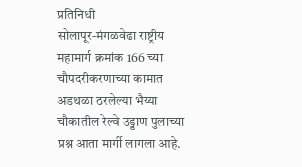प्रतिनिधी
सोलापूर-मंगळवेढा राष्ट्रीय महामार्ग क्रमांक 166 च्या चौपदरीकरणाच्या कामात अडथळा ठरलेल्या भैय्या चौकातील रेल्वे उड्डाण पुलाच्या प्रश्न आता मार्गी लागला आहे.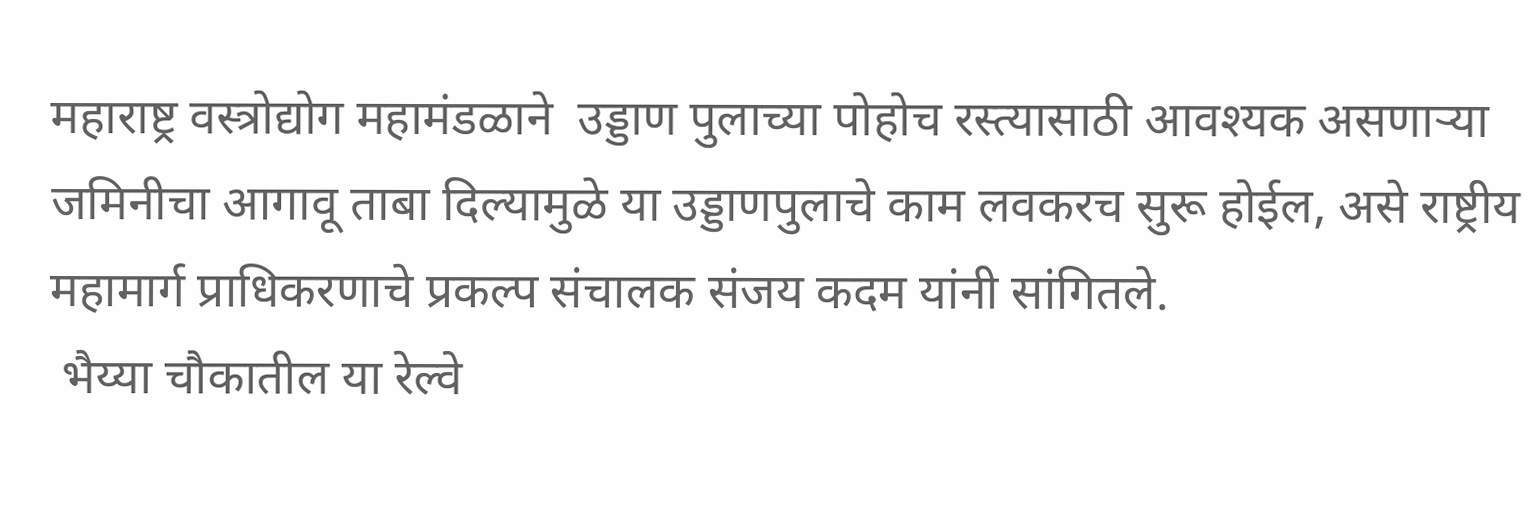महाराष्ट्र वस्त्रोद्योग महामंडळाने  उड्डाण पुलाच्या पोहोच रस्त्यासाठी आवश्यक असणाऱ्या जमिनीचा आगावू ताबा दिल्यामुळे या उड्डाणपुलाचे काम लवकरच सुरू होईल, असे राष्ट्रीय महामार्ग प्राधिकरणाचे प्रकल्प संचालक संजय कदम यांनी सांगितले.
 भैय्या चौकातील या रेल्वे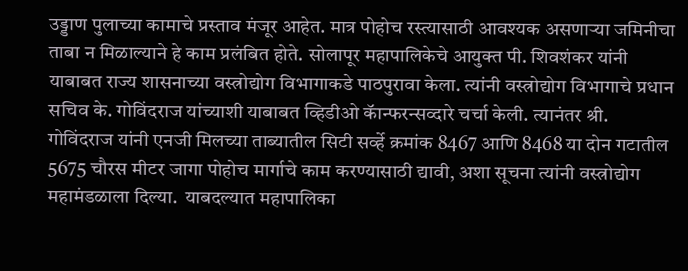उड्डाण पुलाच्या कामाचे प्रस्ताव मंजूर आहेत. मात्र पोहोच रस्त्यासाठी आवश्यक असणाऱ्या जमिनीचा ताबा न मिळाल्याने हे काम प्रलंबित होते. सोलापूर महापालिकेचे आयुक्त पी. शिवशंकर यांनी याबाबत राज्य शासनाच्या वस्त्रोद्योग विभागाकडे पाठपुरावा केला. त्यांनी वस्त्रोद्योग विभागाचे प्रधान सचिव के. गोविंदराज यांच्याशी याबाबत व्हिडीओ कॅान्फरन्सव्दारे चर्चा केली. त्यानंतर श्री. गोविंदराज यांनी एनजी मिलच्या ताब्यातील सिटी सर्व्हे क्रमांक 8467 आणि 8468 या दोन गटातील 5675 चौरस मीटर जागा पोहोच मार्गाचे काम करण्यासाठी द्यावी, अशा सूचना त्यांनी वस्त्रोद्योग महामंडळाला दिल्या.  याबदल्यात महापालिका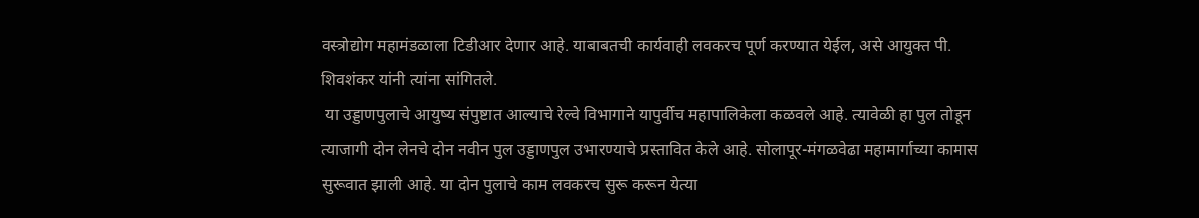वस्त्रोद्योग महामंडळाला टिडीआर देणार आहे. याबाबतची कार्यवाही लवकरच पूर्ण करण्यात येईल, असे आयुक्त पी. शिवशंकर यांनी त्यांना सांगितले.
 या उड्डाणपुलाचे आयुष्य संपुष्टात आल्याचे रेल्वे विभागाने यापुर्वीच महापालिकेला कळवले आहे. त्यावेळी हा पुल तोडून त्याजागी दोन लेनचे दोन नवीन पुल उड्डाणपुल उभारण्याचे प्रस्तावित केले आहे. सोलापूर-मंगळवेढा महामार्गाच्या कामास सुरूवात झाली आहे. या दोन पुलाचे काम लवकरच सुरू करून येत्या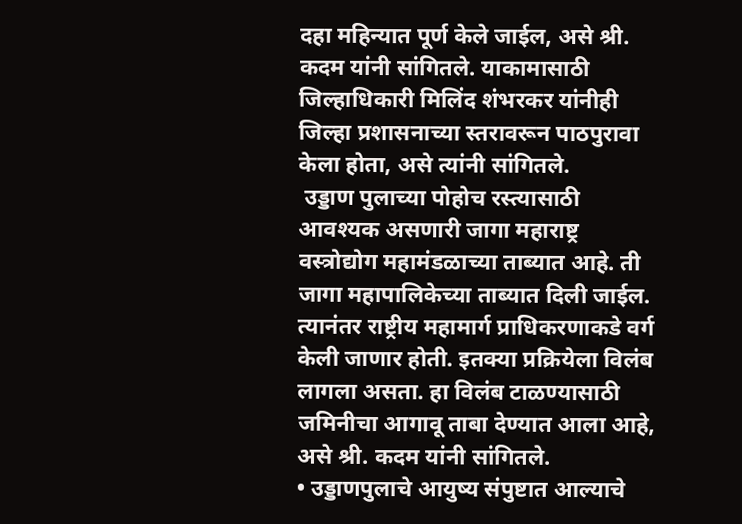दहा महिन्यात पूर्ण केले जाईल, असे श्री. कदम यांनी सांगितले. याकामासाठी जिल्हाधिकारी मिलिंद शंभरकर यांनीही जिल्हा प्रशासनाच्या स्तरावरून पाठपुरावा केला होता, असे त्यांनी सांगितले.
 उड्डाण पुलाच्या पोहोच रस्त्यासाठी आवश्यक असणारी जागा महाराष्ट्र वस्त्रोद्योग महामंडळाच्या ताब्यात आहे. ती जागा महापालिकेच्या ताब्यात दिली जाईल. त्यानंतर राष्ट्रीय महामार्ग प्राधिकरणाकडे वर्ग केली जाणार होती. इतक्या प्रक्रियेला विलंब लागला असता. हा विलंब टाळण्यासाठी जमिनीचा आगावू ताबा देण्यात आला आहे, असे श्री. कदम यांनी सांगितले.
• उड्डाणपुलाचे आयुष्य संपुष्टात आल्याचे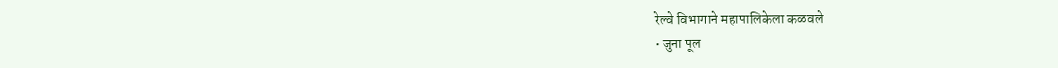रेल्वे विभागाने महापालिकेला कळवले
• जुना पूल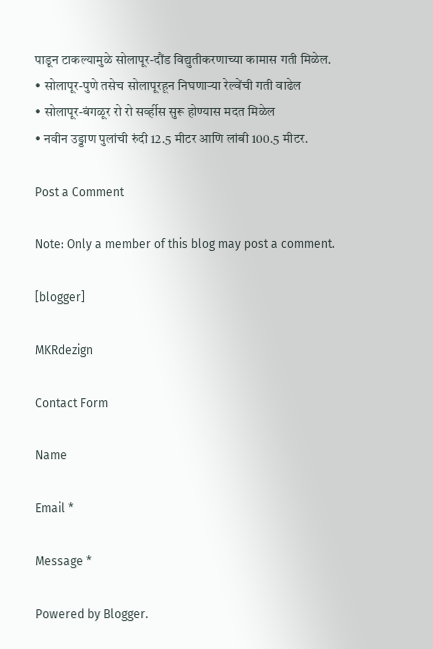पाडून टाकल्यामुळे सोलापूर-दौंड विद्युतीकरणाच्या कामास गती मिळेल.
• सोलापूर-पुणे तसेच सोलापूरहून निघणाऱ्या रेल्वेंची गती वाढेल
• सोलापूर-बंगळूर रो रो सर्व्हीस सुरू होण्यास मदत मिळेल
• नवीन उड्डाण पुलांची रुंदी 12.5 मीटर आणि लांबी 100.5 मीटर.

Post a Comment

Note: Only a member of this blog may post a comment.

[blogger]

MKRdezign

Contact Form

Name

Email *

Message *

Powered by Blogger.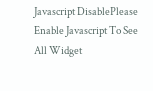Javascript DisablePlease Enable Javascript To See All Widget